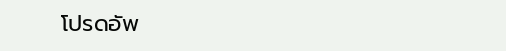โปรดอัพ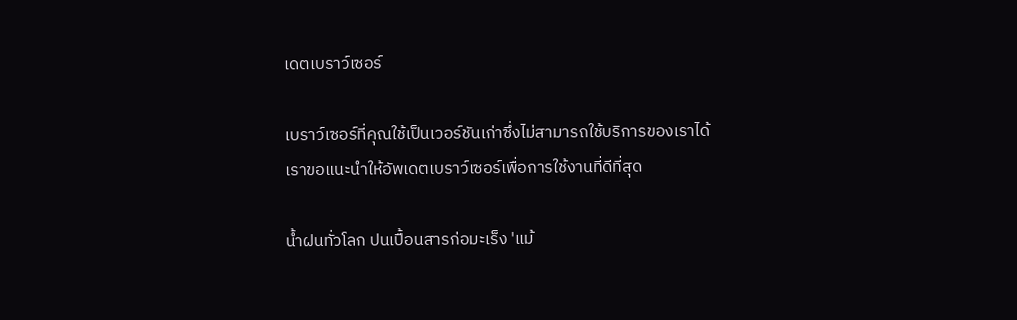เดตเบราว์เซอร์

เบราว์เซอร์ที่คุณใช้เป็นเวอร์ชันเก่าซึ่งไม่สามารถใช้บริการของเราได้ เราขอแนะนำให้อัพเดตเบราว์เซอร์เพื่อการใช้งานที่ดีที่สุด

น้ำฝนทั่วโลก ปนเปื้อนสารก่อมะเร็ง 'แม้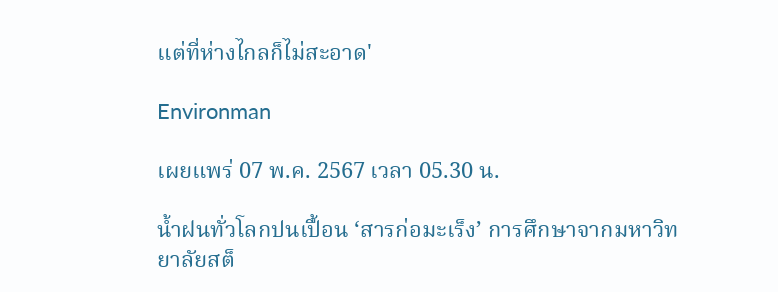แต่ที่ห่างไกลก็ไม่สะอาด'

Environman

เผยแพร่ 07 พ.ค. 2567 เวลา 05.30 น.

น้ำฝนทั่วโลกปนเปื้อน ‘สารก่อมะเร็ง’ การศึกษาจากมหาวิทยาลัยสต็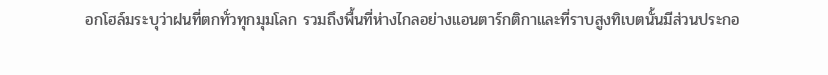อกโฮล์มระบุว่าฝนที่ตกทั่วทุกมุมโลก รวมถึงพื้นที่ห่างไกลอย่างแอนตาร์กติกาและที่ราบสูงทิเบตนั้นมีส่วนประกอ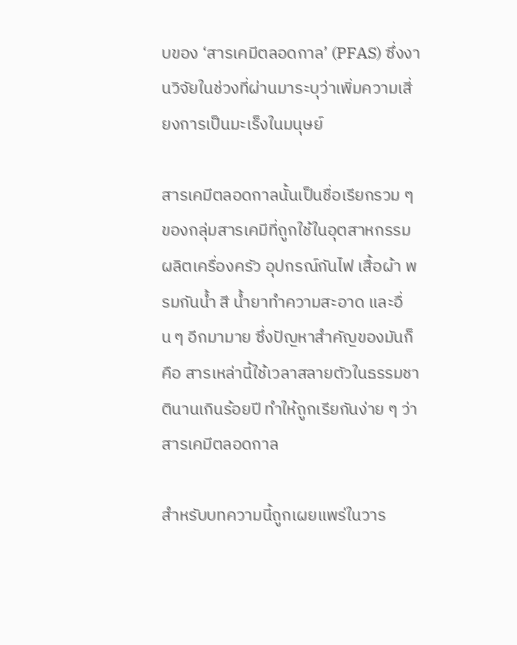บของ ‘สารเคมีตลอดกาล’ (PFAS) ซึ่งงานวิจัยในช่วงที่ผ่านมาระบุว่าเพิ่มความเสี่ยงการเป็นมะเร็งในมนุษย์

สารเคมีตลอดกาลนั้นเป็นชื่อเรียกรวม ๆ ของกลุ่มสารเคมีที่ถูกใช้ในอุตสาหกรรมผลิตเครื่องครัว อุปกรณ์กันไฟ เสื้อผ้า พรมกันน้ำ สี น้ำยาทำความสะอาด และอื่น ๆ อีกมามาย ซึ่งปัญหาสำคัญของมันก็คือ สารเหล่านี้ใช้เวลาสลายตัวในธรรมชาตินานเกินร้อยปี ทำให้ถูกเรียกันง่าย ๆ ว่าสารเคมีตลอดกาล

สำหรับบทความนี้ถูกเผยแพร่ในวาร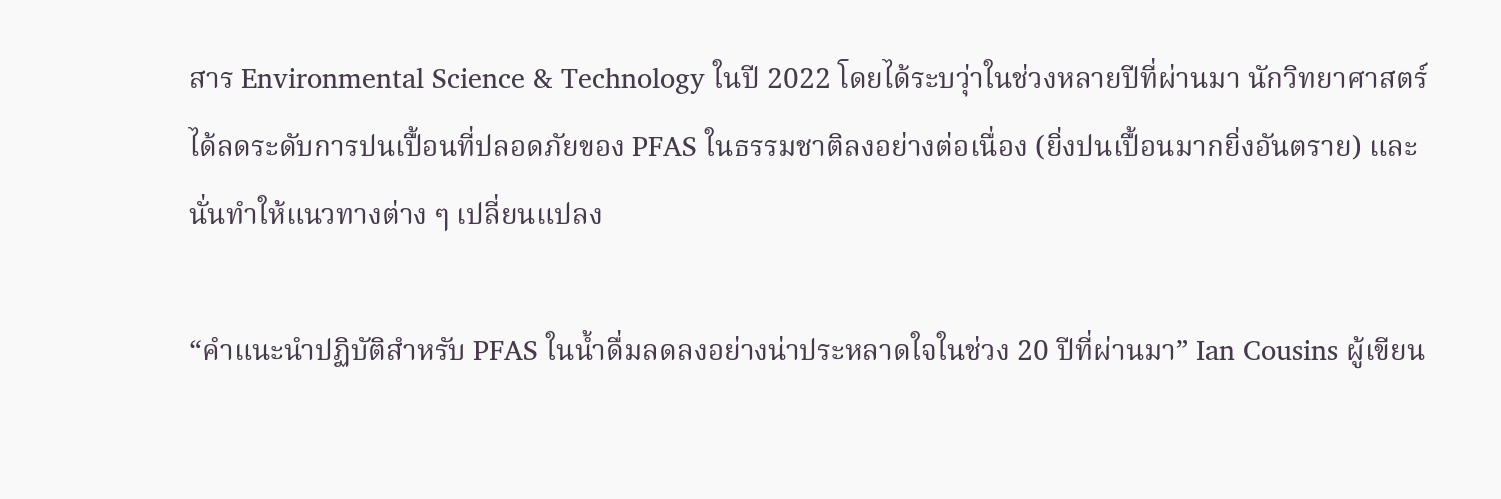สาร Environmental Science & Technology ในปี 2022 โดยได้ระบวุ่าในช่วงหลายปีที่ผ่านมา นักวิทยาศาสตร์ได้ลดระดับการปนเปื้อนที่ปลอดภัยของ PFAS ในธรรมชาติลงอย่างต่อเนื่อง (ยิ่งปนเปื้อนมากยิ่งอันตราย) และนั่นทำให้แนวทางต่าง ๆ เปลี่ยนแปลง

“คำแนะนำปฏิบัติสำหรับ PFAS ในน้ำดื่มลดลงอย่างน่าประหลาดใจในช่วง 20 ปีที่ผ่านมา” Ian Cousins ผู้เขียน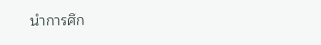นำการศึก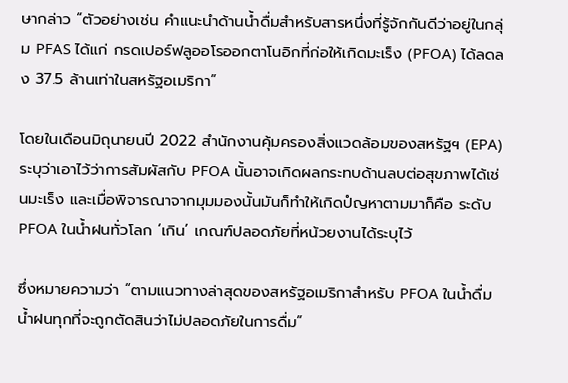ษากล่าว “ตัวอย่างเช่น คำแนะนำด้านน้ำดื่มสำหรับสารหนึ่งที่รู้จักกันดีว่าอยู่ในกลุ่ม PFAS ได้แก่ กรดเปอร์ฟลูออโรออกตาโนอิกที่ก่อให้เกิดมะเร็ง (PFOA) ได้ลดลง 37.5 ล้านเท่าในสหรัฐอเมริกา”

โดยในเดือนมิถุนายนปี 2022 สำนักงานคุ้มครองสิ่งแวดล้อมของสหรัฐฯ (EPA) ระบุว่าเอาไว้ว่าการสัมผัสกับ PFOA นั้นอาจเกิดผลกระทบด้านลบต่อสุขภาพได้เช่นมะเร็ง และเมื่อพิจารณาจากมุมมองนั้นมันก็ทำให้เกิดปํญหาตามมาก็คือ ระดับ PFOA ในน้ำฝนทั่วโลก ‘เกิน’ เกณฑ์ปลอดภัยที่หน้วยงานได้ระบุไว้

ซึ่งหมายความว่า “ตามแนวทางล่าสุดของสหรัฐอเมริกาสำหรับ PFOA ในน้ำดื่ม น้ำฝนทุกที่จะถูกตัดสินว่าไม่ปลอดภัยในการดื่ม”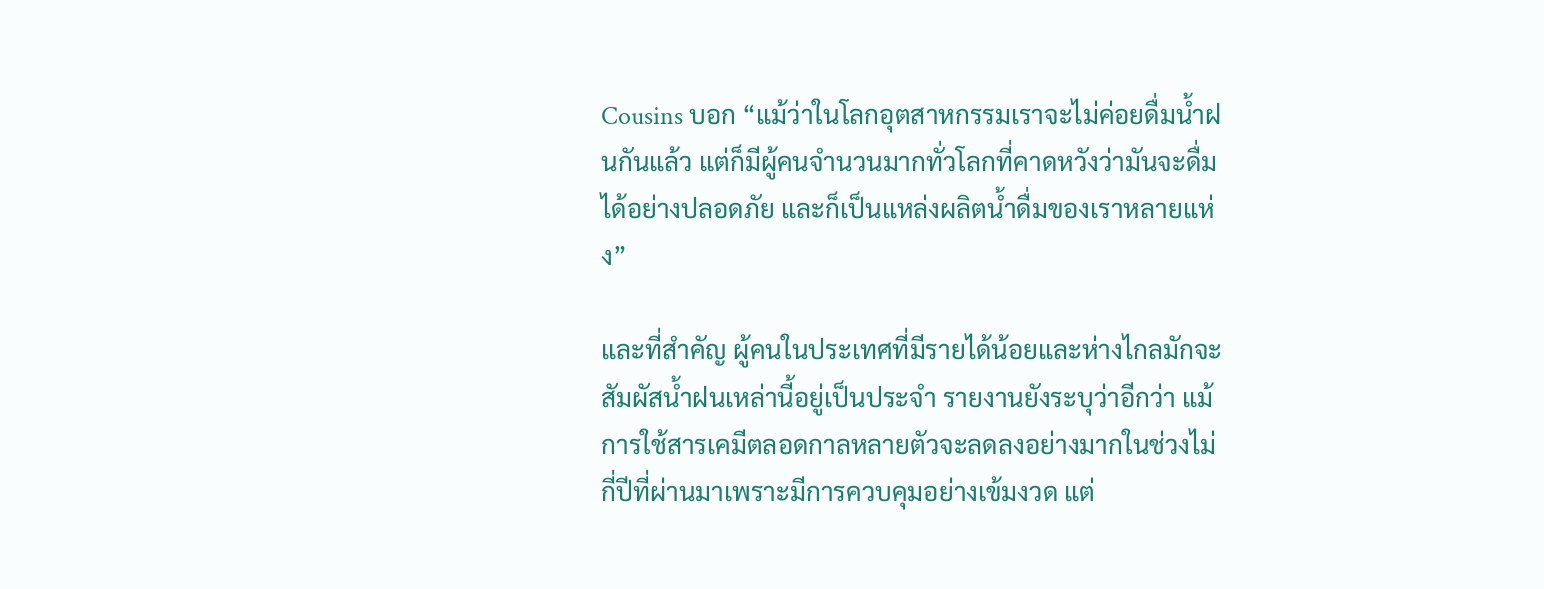Cousins บอก “แม้ว่าในโลกอุตสาหกรรมเราจะไม่ค่อยดื่มน้ำฝนกันแล้ว แต่ก็มีผู้คนจำนวนมากทั่วโลกที่คาดหวังว่ามันจะดื่มได้อย่างปลอดภัย และก็เป็นแหล่งผลิตน้ำดื่มของเราหลายแห่ง”

และที่สำคัญ ผู้คนในประเทศที่มีรายได้น้อยและห่างไกลมักจะสัมผัสน้ำฝนเหล่านี้อยู่เป็นประจำ รายงานยังระบุว่าอีกว่า แม้การใช้สารเคมีตลอดกาลหลายตัวจะลดลงอย่างมากในช่วงไม่กี่ปีที่ผ่านมาเพราะมีการควบคุมอย่างเข้มงวด แต่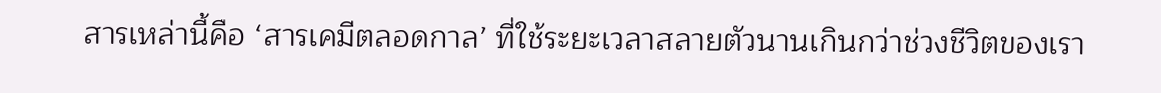สารเหล่านี้คือ ‘สารเคมีตลอดกาล’ ที่ใช้ระยะเวลาสลายตัวนานเกินกว่าช่วงชีวิตของเรา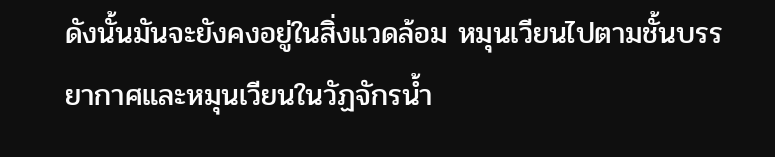ดังนั้นมันจะยังคงอยู่ในสิ่งแวดล้อม หมุนเวียนไปตามชั้นบรรยากาศและหมุนเวียนในวัฏจักรน้ำ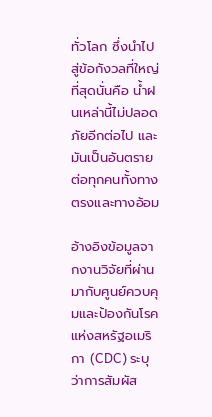ทั่วโลก ซึ่งนำไปสู่ข้อกังวลที่ใหญ่ที่สุดนั่นคือ น้ำฝนเหล่านี้ไม่ปลอดภัยอีกต่อไป และมันเป็นอันตรายต่อทุกคนทั้งทางตรงและทางอ้อม

อ้างอิงข้อมูลจากงานวิจัยที่ผ่านมากับศูนย์ควบคุมและป้องกันโรคแห่งสหรัฐอเมริกา (CDC) ระบุว่าการสัมผัส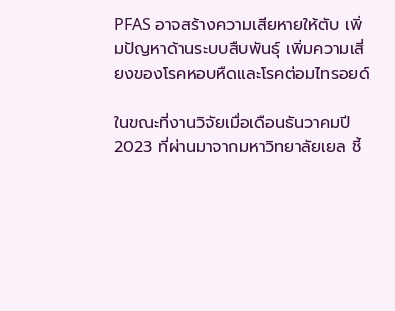PFAS อาจสร้างความเสียหายให้ตับ เพิ่มปัญหาด้านระบบสืบพันธุ์ เพิ่มความเสี่ยงของโรคหอบหืดและโรคต่อมไทรอยด์

ในขณะที่งานวิจัยเมื่อเดือนธันวาคมปี 2023 ที่ผ่านมาจากมหาวิทยาลัยเยล ชี้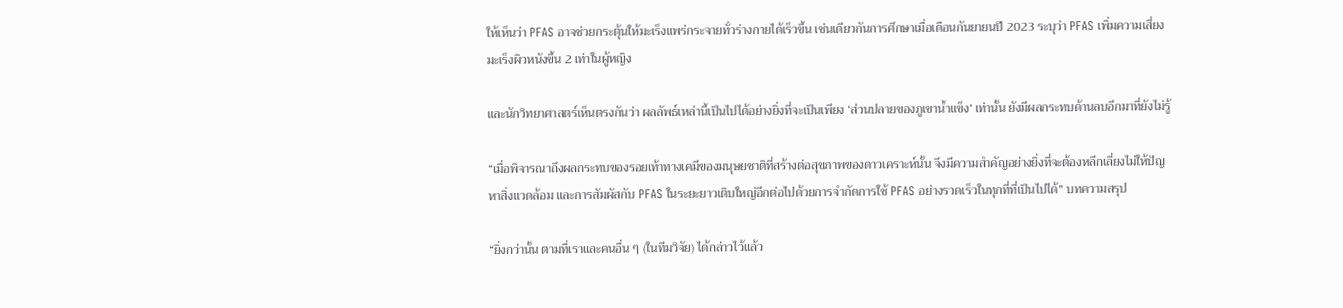ให้เห็นว่า PFAS อาจช่วยกระตุ้นให้มะเร็งแพร่กระจายทั่วร่างกายได้เร็วขึ้น เช่นเดียวกันการศึกษาเมื่อเดือนกันยายนปี 2023 ระบุว่า PFAS เพิ่มความเสี่ยงมะเร็งผิวหนังขึ้น 2 เท่าในผู้หญิง

และนักวิทยาศาสตร์เห็นตรงกันว่า ผลลัพธ์เหล่านี้เป็นไปได้อย่างยิ่งที่จะเป็นเพียง ‘ส่วนปลายของภูเขาน้ำแข็ง’ เท่านั้น ยังมีผลกระทบด้านลบอีกมาที่ยังไม่รู้

“เมื่อพิจารณาถึงผลกระทบของรอยเท้าทางเคมีของมนุษยชาติที่สร้างต่อสุขภาพของดาวเคราะห์นั้น จึงมีความสำคัญอย่างยิ่งที่จะต้องหลีกเลี่ยงไม่ให้ปัญหาสิ่งแวดล้อม และการสัมผัสกับ PFAS ในระยะยาวเติบใหญ่อีกต่อไปด้วยการจำกัดการใช้ PFAS อย่างรวดเร็วในทุกที่ที่เป็นไปได้” บทความสรุป

“ยิ่งกว่านั้น ตามทื่เราและคนอื่น ๆ (ในทีมวิจัย) ได้กล่าวไว้แล้ว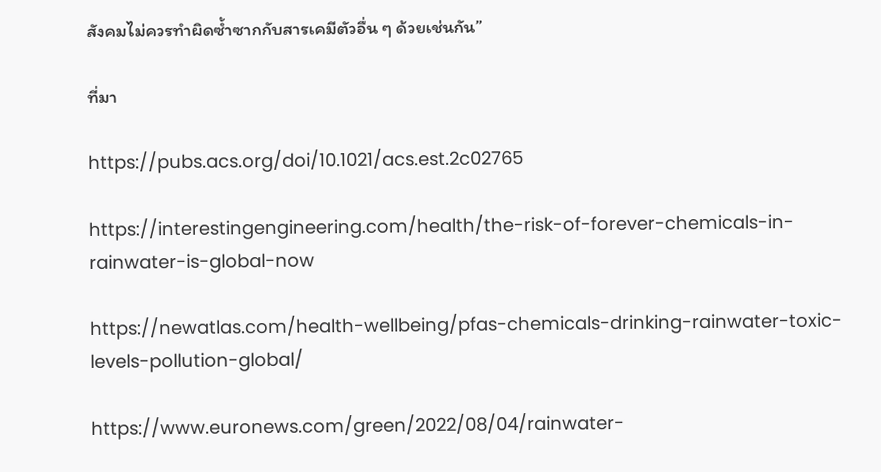สังคมไม่ควรทำผิดซ้ำซากกับสารเคมีตัวอื่น ๆ ด้วยเช่นกัน”

ที่มา

https://pubs.acs.org/doi/10.1021/acs.est.2c02765

https://interestingengineering.com/health/the-risk-of-forever-chemicals-in-rainwater-is-global-now

https://newatlas.com/health-wellbeing/pfas-chemicals-drinking-rainwater-toxic-levels-pollution-global/

https://www.euronews.com/green/2022/08/04/rainwater-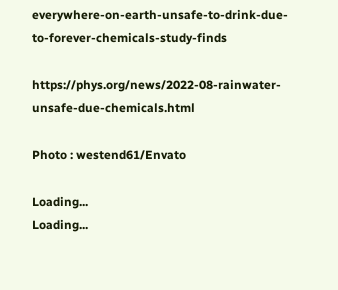everywhere-on-earth-unsafe-to-drink-due-to-forever-chemicals-study-finds

https://phys.org/news/2022-08-rainwater-unsafe-due-chemicals.html

Photo : westend61/Envato

Loading...
Loading...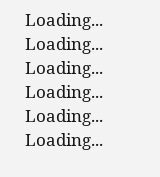Loading...
Loading...
Loading...
Loading...
Loading...
Loading...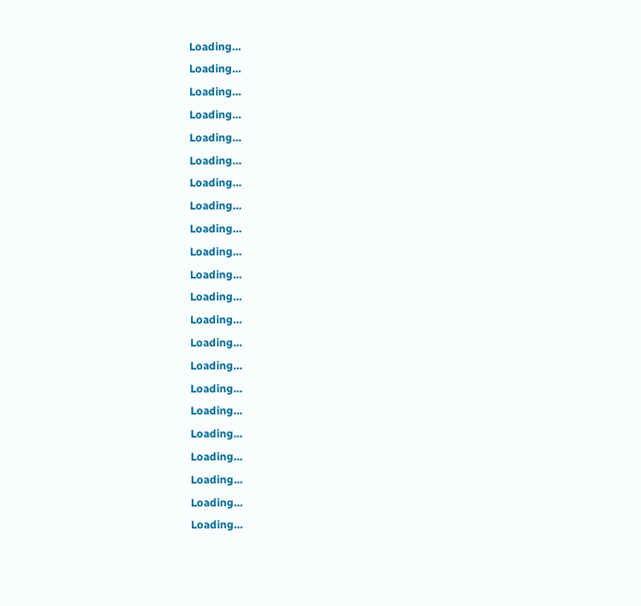Loading...
Loading...
Loading...
Loading...
Loading...
Loading...
Loading...
Loading...
Loading...
Loading...
Loading...
Loading...
Loading...
Loading...
Loading...
Loading...
Loading...
Loading...
Loading...
Loading...
Loading...
Loading...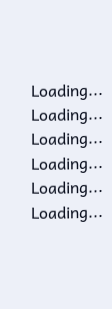Loading...
Loading...
Loading...
Loading...
Loading...
Loading...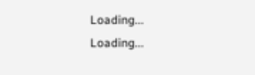Loading...
Loading...